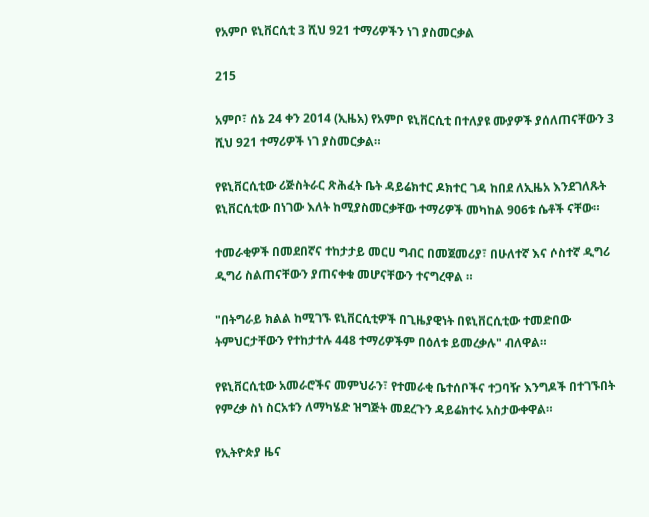የአምቦ ዩኒቨርሲቲ 3 ሺህ 921 ተማሪዎችን ነገ ያስመርቃል

215

አምቦ፣ ሰኔ 24 ቀን 2014 (ኢዜአ) የአምቦ ዩኒቨርሲቲ በተለያዩ ሙያዎች ያሰለጠናቸውን 3 ሺህ 921 ተማሪዎች ነገ ያስመርቃል።

የዩኒቨርሲቲው ሪጅስትራር ጽሕፈት ቤት ዳይሬክተር ዶክተር ገዳ ከበደ ለኢዜአ እንደገለጹት ዩኒቨርሲቲው በነገው እለት ከሚያስመርቃቸው ተማሪዎች መካከል 906ቱ ሴቶች ናቸው።

ተመራቂዎች በመደበኛና ተከታታይ መርሀ ግብር በመጀመሪያ፣ በሁለተኛ እና ሶስተኛ ዲግሪ ዲግሪ ስልጠናቸውን ያጠናቀቁ መሆናቸውን ተናግረዋል ።

"በትግራይ ክልል ከሚገኙ ዩኒቨርሲቲዎች በጊዜያዊነት በዩኒቨርሲቲው ተመድበው ትምህርታቸውን የተከታተሉ 448 ተማሪዎችም በዕለቱ ይመረቃሉ" ብለዋል።

የዩኒቨርሲቲው አመራሮችና መምህራን፣ የተመራቂ ቤተሰቦችና ተጋባዥ እንግዶች በተገኙበት የምረቃ ስነ ስርአቱን ለማካሄድ ዝግጅት መደረጉን ዳይሬክተሩ አስታውቀዋል።

የኢትዮጵያ ዜና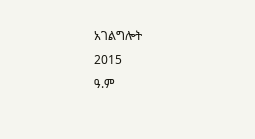አገልግሎት
2015
ዓ.ም